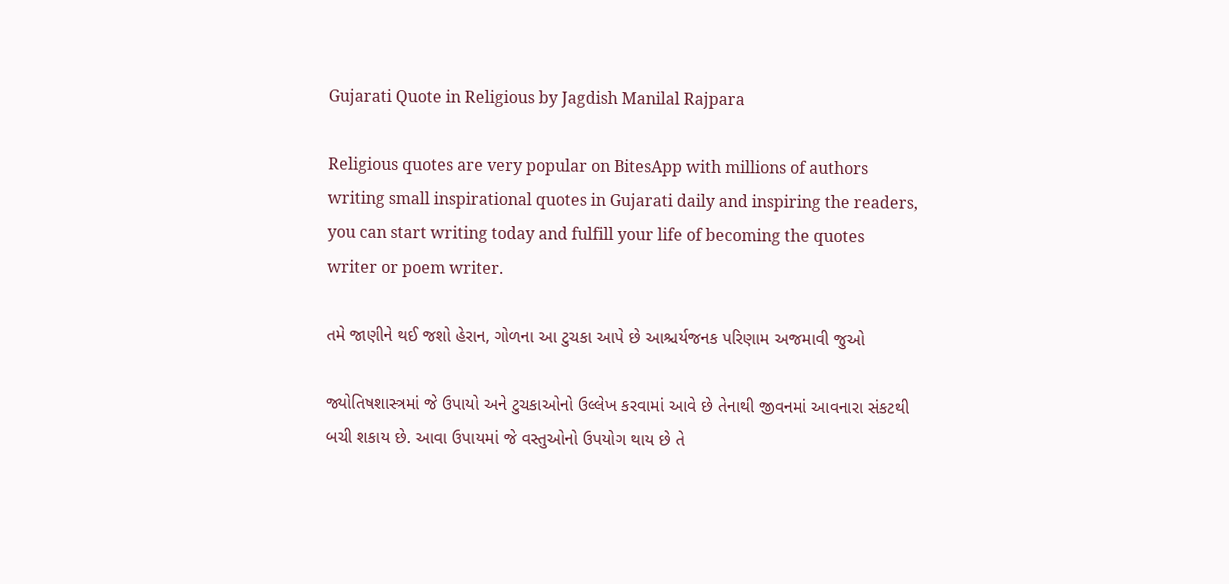Gujarati Quote in Religious by Jagdish Manilal Rajpara

Religious quotes are very popular on BitesApp with millions of authors writing small inspirational quotes in Gujarati daily and inspiring the readers, you can start writing today and fulfill your life of becoming the quotes writer or poem writer.

તમે જાણીને થઈ જશો હેરાન, ગોળના આ ટુચકા આપે છે આશ્ચર્યજનક પરિણામ અજમાવી જુઓ

જ્યોતિષશાસ્ત્રમાં જે ઉપાયો અને ટુચકાઓનો ઉલ્લેખ કરવામાં આવે છે તેનાથી જીવનમાં આવનારા સંકટથી બચી શકાય છે. આવા ઉપાયમાં જે વસ્તુઓનો ઉપયોગ થાય છે તે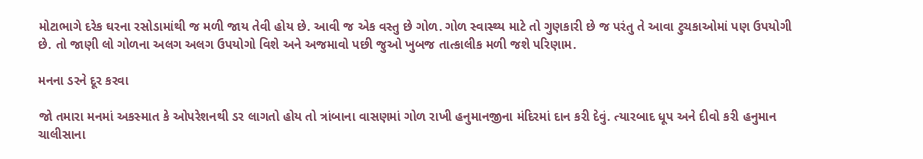મોટાભાગે દરેક ઘરના રસોડામાંથી જ મળી જાય તેવી હોય છે. આવી જ એક વસ્તુ છે ગોળ. ગોળ સ્વાસ્થ્ય માટે તો ગુણકારી છે જ પરંતુ તે આવા ટુચકાઓમાં પણ ઉપયોગી છે. તો જાણી લો ગોળના અલગ અલગ ઉપયોગો વિશે અને અજમાવો પછી જુઓ ખુબજ તાત્કાલીક મળી જશે પરિણામ.

મનના ડરને દૂર કરવા

જો તમારા મનમાં અકસ્માત કે ઓપરેશનથી ડર લાગતો હોય તો ત્રાંબાના વાસણમાં ગોળ રાખી હનુમાનજીના મંદિરમાં દાન કરી દેવું. ત્યારબાદ ધૂપ અને દીવો કરી હનુમાન ચાલીસાના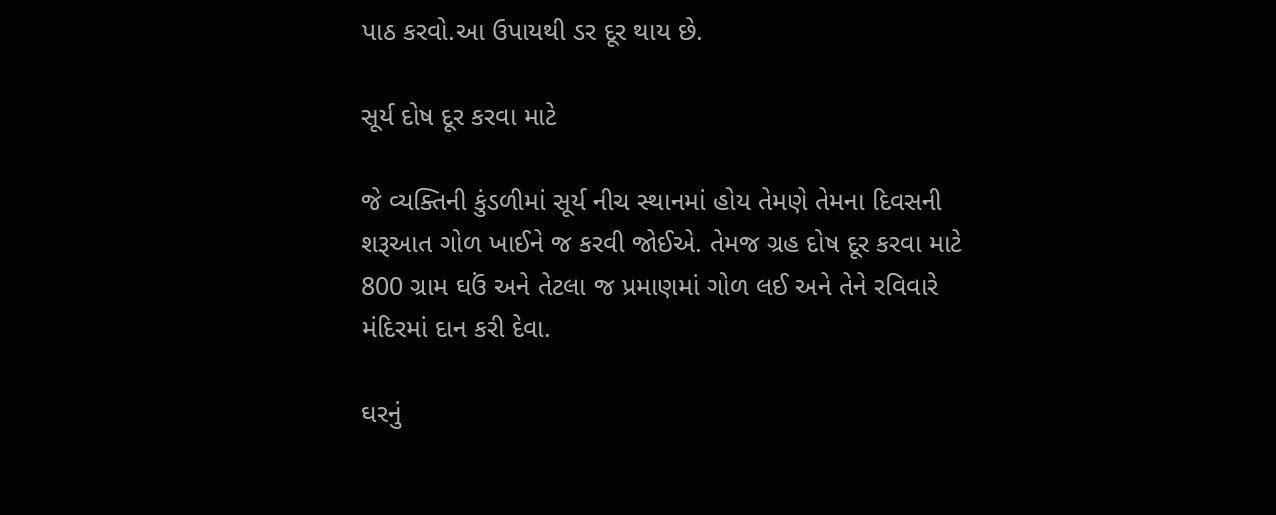પાઠ કરવો.આ ઉપાયથી ડર દૂર થાય છે.

સૂર્ય દોષ દૂર કરવા માટે

જે વ્યક્તિની કુંડળીમાં સૂર્ય નીચ સ્થાનમાં હોય તેમણે તેમના દિવસની શરૂઆત ગોળ ખાઈને જ કરવી જોઈએ. તેમજ ગ્રહ દોષ દૂર કરવા માટે 800 ગ્રામ ઘઉં અને તેટલા જ પ્રમાણમાં ગોળ લઈ અને તેને રવિવારે મંદિરમાં દાન કરી દેવા.

ઘરનું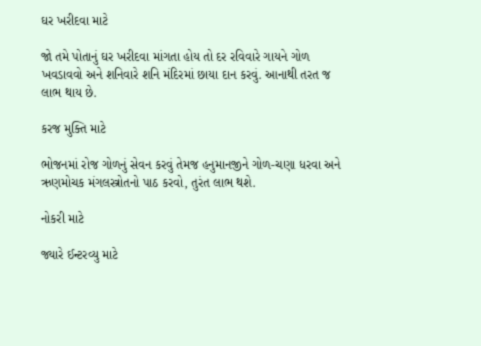ઘર ખરીદવા માટે

જો તમે પોતાનું ઘર ખરીદવા માંગતા હોય તો દર રવિવારે ગાયને ગોળ ખવડાવવો અને શનિવારે શનિ મંદિરમાં છાયા દાન કરવું. આનાથી તરત જ લાભ થાય છે.

કરજ મુક્તિ માટે

ભોજનમાં રોજ ગોળનું સેવન કરવું તેમજ હનુમાનજીને ગોળ-ચણા ધરવા અને ઋણમોચક મંગલસ્ત્રોતનો પાઠ કરવો, તુરંત લાભ થશે.

નોકરી માટે

જ્યારે ઈન્ટરવ્યુ માટે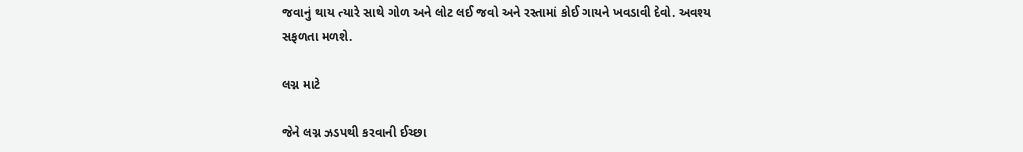જવાનું થાય ત્યારે સાથે ગોળ અને લોટ લઈ જવો અને રસ્તામાં કોઈ ગાયને ખવડાવી દેવો. અવશ્ય સફળતા મળશે.

લગ્ન માટે

જેને લગ્ન ઝડપથી કરવાની ઈચ્છા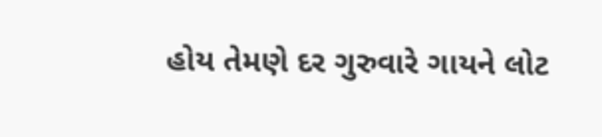હોય તેમણે દર ગુરુવારે ગાયને લોટ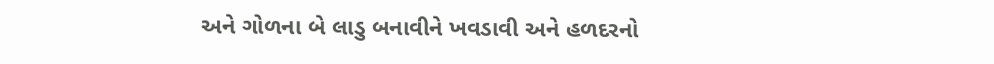અને ગોળના બે લાડુ બનાવીને ખવડાવી અને હળદરનો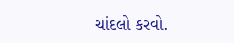ચાંદલો કરવો.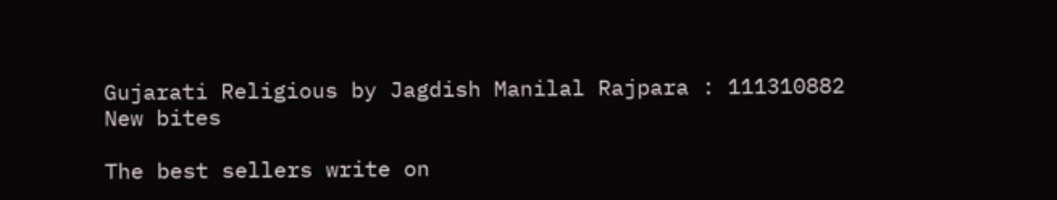Gujarati Religious by Jagdish Manilal Rajpara : 111310882
New bites

The best sellers write on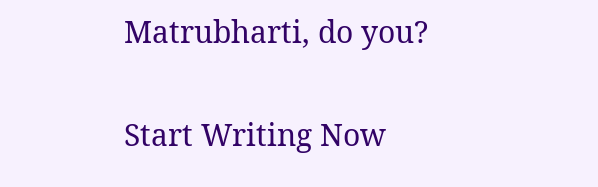Matrubharti, do you?

Start Writing Now